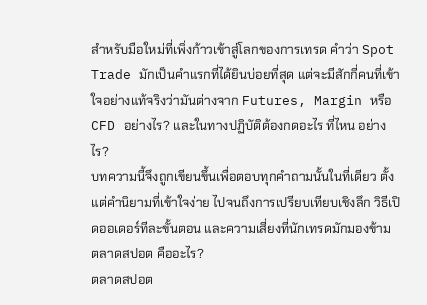สำหรับมือใหม่ที่เพิ่งก้าวเข้าสู่โลกของการเทรด คำว่า Spot Trade มักเป็นคำแรกที่ได้ยินบ่อยที่สุด แต่จะมีสักกี่คนที่เข้าใจอย่างแท้จริงว่ามันต่างจาก Futures, Margin หรือ CFD อย่างไร? และในทางปฏิบัติต้องกดอะไร ที่ไหน อย่างไร?
บทความนี้จึงถูกเขียนขึ้นเพื่อตอบทุกคำถามนั้นในที่เดียว ตั้งแต่คำนิยามที่เข้าใจง่าย ไปจนถึงการเปรียบเทียบเชิงลึก วิธีเปิดออเดอร์ทีละขั้นตอน และความเสี่ยงที่นักเทรดมักมองข้าม
ตลาดสปอต คืออะไร?
ตลาดสปอต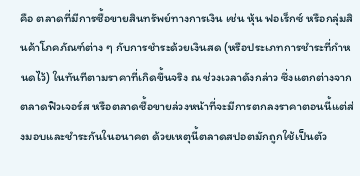คือ ตลาดที่มีการซื้อขายสินทรัพย์ทางการเงิน เช่น หุ้น ฟอเร็กซ์ หรือกลุ่มสินค้าโภคภัณฑ์ต่าง ๆ กับการชำระด้วยเงินสด (หรือประเภทการชำระที่กำหนดไว้) ในทันทีตามราคาที่เกิดขึ้นจริง ณ ช่วงเวลาดังกล่าว ซึ่งแตกต่างจากตลาดฟิวเจอร์ส หรือตลาดซื้อขายล่วงหน้าที่จะมีการตกลงราคาตอนนี้แต่ส่งมอบและชำระกันในอนาคต ด้วยเหตุนี้ตลาดสปอตมักถูกใช้เป็นตัว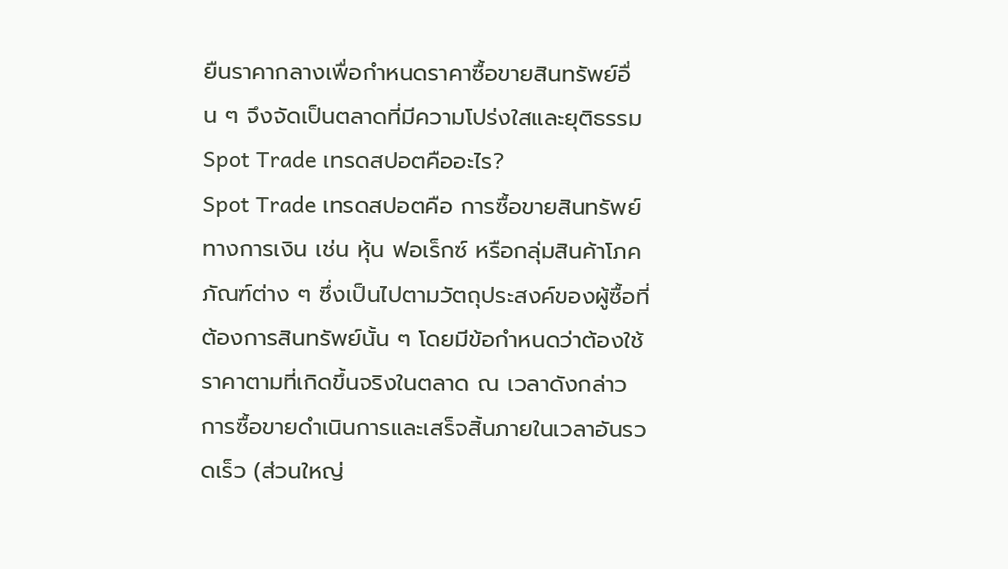ยืนราคากลางเพื่อกำหนดราคาซื้อขายสินทรัพย์อื่น ๆ จึงจัดเป็นตลาดที่มีความโปร่งใสและยุติธรรม
Spot Trade เทรดสปอตคืออะไร?
Spot Trade เทรดสปอตคือ การซื้อขายสินทรัพย์ทางการเงิน เช่น หุ้น ฟอเร็กซ์ หรือกลุ่มสินค้าโภคภัณฑ์ต่าง ๆ ซึ่งเป็นไปตามวัตถุประสงค์ของผู้ซื้อที่ต้องการสินทรัพย์นั้น ๆ โดยมีข้อกำหนดว่าต้องใช้ราคาตามที่เกิดขึ้นจริงในตลาด ณ เวลาดังกล่าว การซื้อขายดำเนินการและเสร็จสิ้นภายในเวลาอันรวดเร็ว (ส่วนใหญ่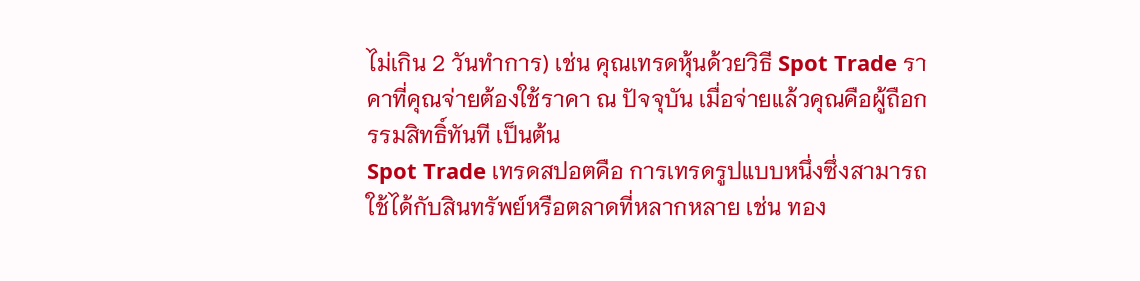ไม่เกิน 2 วันทำการ) เช่น คุณเทรดหุ้นด้วยวิธี Spot Trade ราคาที่คุณจ่ายต้องใช้ราคา ณ ปัจจุบัน เมื่อจ่ายแล้วคุณคือผู้ถือกรรมสิทธิ์ทันที เป็นต้น
Spot Trade เทรดสปอตคือ การเทรดรูปแบบหนึ่งซึ่งสามารถใช้ได้กับสินทรัพย์หรือตลาดที่หลากหลาย เช่น ทอง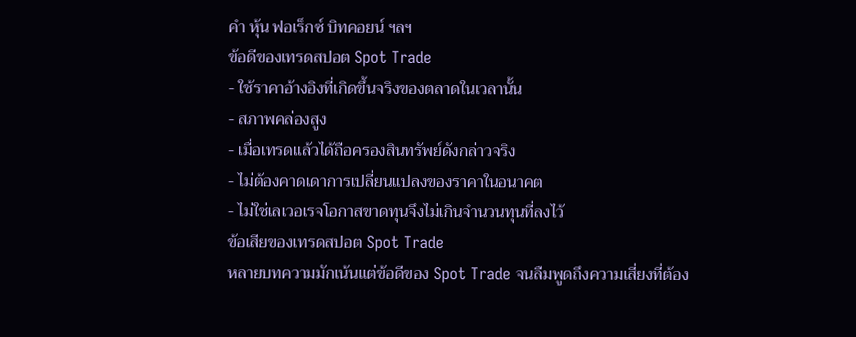คำ หุ้น ฟอเร็กซ์ บิทคอยน์ ฯลฯ
ข้อดีของเทรดสปอต Spot Trade
- ใช้ราคาอ้างอิงที่เกิดขึ้นจริงของตลาดในเวลานั้น
- สภาพคล่องสูง
- เมื่อเทรดแล้วได้ถือครองสินทรัพย์ดังกล่าวจริง
- ไม่ต้องคาดเดาการเปลี่ยนแปลงของราคาในอนาคต
- ไม่ใช่เลเวอเรจโอกาสขาดทุนจึงไม่เกินจำนวนทุนที่ลงไว้
ข้อเสียของเทรดสปอต Spot Trade
หลายบทความมักเน้นแต่ข้อดีของ Spot Trade จนลืมพูดถึงความเสี่ยงที่ต้อง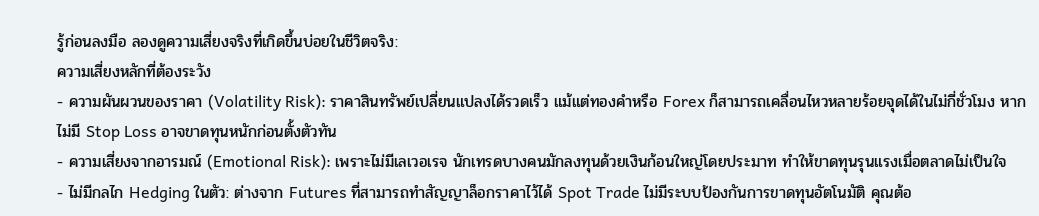รู้ก่อนลงมือ ลองดูความเสี่ยงจริงที่เกิดขึ้นบ่อยในชีวิตจริง:
ความเสี่ยงหลักที่ต้องระวัง
- ความผันผวนของราคา (Volatility Risk): ราคาสินทรัพย์เปลี่ยนแปลงได้รวดเร็ว แม้แต่ทองคำหรือ Forex ก็สามารถเคลื่อนไหวหลายร้อยจุดได้ในไม่กี่ชั่วโมง หากไม่มี Stop Loss อาจขาดทุนหนักก่อนตั้งตัวทัน
- ความเสี่ยงจากอารมณ์ (Emotional Risk): เพราะไม่มีเลเวอเรจ นักเทรดบางคนมักลงทุนด้วยเงินก้อนใหญ่โดยประมาท ทำให้ขาดทุนรุนแรงเมื่อตลาดไม่เป็นใจ
- ไม่มีกลไก Hedging ในตัว: ต่างจาก Futures ที่สามารถทำสัญญาล็อกราคาไว้ได้ Spot Trade ไม่มีระบบป้องกันการขาดทุนอัตโนมัติ คุณต้อ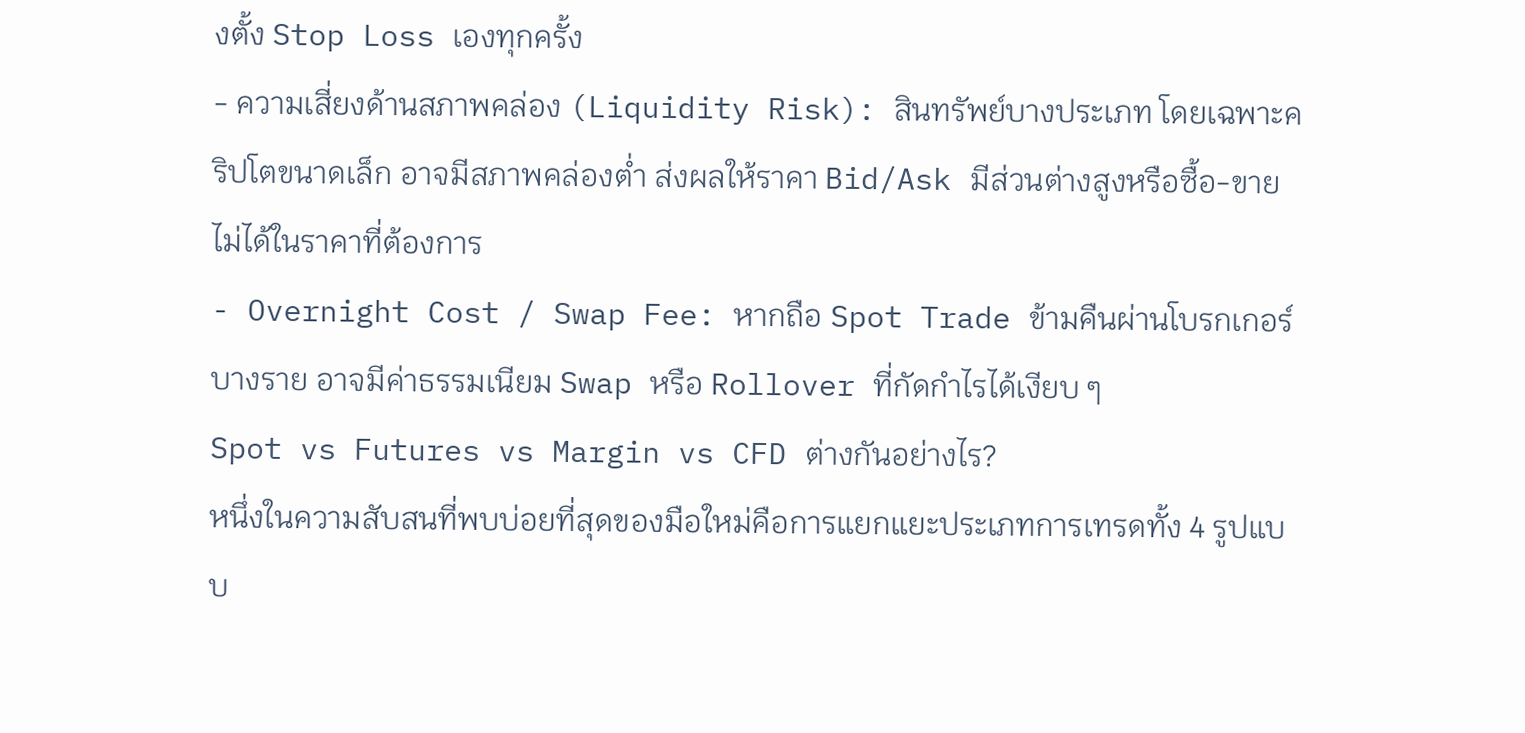งตั้ง Stop Loss เองทุกครั้ง
- ความเสี่ยงด้านสภาพคล่อง (Liquidity Risk): สินทรัพย์บางประเภท โดยเฉพาะคริปโตขนาดเล็ก อาจมีสภาพคล่องต่ำ ส่งผลให้ราคา Bid/Ask มีส่วนต่างสูงหรือซื้อ-ขายไม่ได้ในราคาที่ต้องการ
- Overnight Cost / Swap Fee: หากถือ Spot Trade ข้ามคืนผ่านโบรกเกอร์บางราย อาจมีค่าธรรมเนียม Swap หรือ Rollover ที่กัดกำไรได้เงียบ ๆ
Spot vs Futures vs Margin vs CFD ต่างกันอย่างไร?
หนึ่งในความสับสนที่พบบ่อยที่สุดของมือใหม่คือการแยกแยะประเภทการเทรดทั้ง 4 รูปแบบ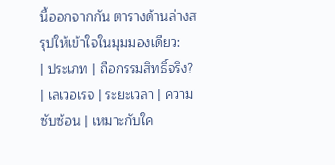นี้ออกจากกัน ตารางด้านล่างสรุปให้เข้าใจในมุมมองเดียว:
| ประเภท | ถือกรรมสิทธิ์จริง? | เลเวอเรจ | ระยะเวลา | ความซับซ้อน | เหมาะกับใค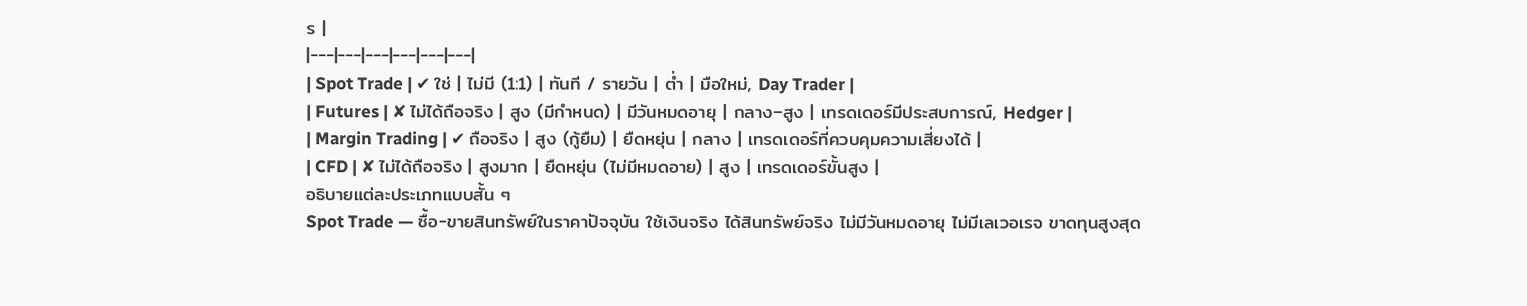ร |
|---|---|---|---|---|---|
| Spot Trade | ✔ ใช่ | ไม่มี (1:1) | ทันที / รายวัน | ต่ำ | มือใหม่, Day Trader |
| Futures | ✘ ไม่ได้ถือจริง | สูง (มีกำหนด) | มีวันหมดอายุ | กลาง–สูง | เทรดเดอร์มีประสบการณ์, Hedger |
| Margin Trading | ✔ ถือจริง | สูง (กู้ยืม) | ยืดหยุ่น | กลาง | เทรดเดอร์ที่ควบคุมความเสี่ยงได้ |
| CFD | ✘ ไม่ได้ถือจริง | สูงมาก | ยืดหยุ่น (ไม่มีหมดอาย) | สูง | เทรดเดอร์ขั้นสูง |
อธิบายแต่ละประเภทแบบสั้น ๆ
Spot Trade — ซื้อ-ขายสินทรัพย์ในราคาปัจจุบัน ใช้เงินจริง ได้สินทรัพย์จริง ไม่มีวันหมดอายุ ไม่มีเลเวอเรจ ขาดทุนสูงสุด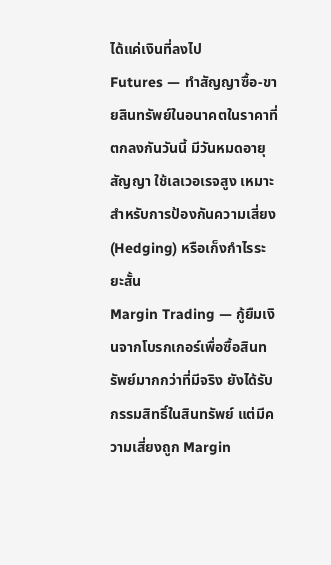ได้แค่เงินที่ลงไป
Futures — ทำสัญญาซื้อ-ขายสินทรัพย์ในอนาคตในราคาที่ตกลงกันวันนี้ มีวันหมดอายุสัญญา ใช้เลเวอเรจสูง เหมาะสำหรับการป้องกันความเสี่ยง (Hedging) หรือเก็งกำไรระยะสั้น
Margin Trading — กู้ยืมเงินจากโบรกเกอร์เพื่อซื้อสินทรัพย์มากกว่าที่มีจริง ยังได้รับกรรมสิทธิ์ในสินทรัพย์ แต่มีความเสี่ยงถูก Margin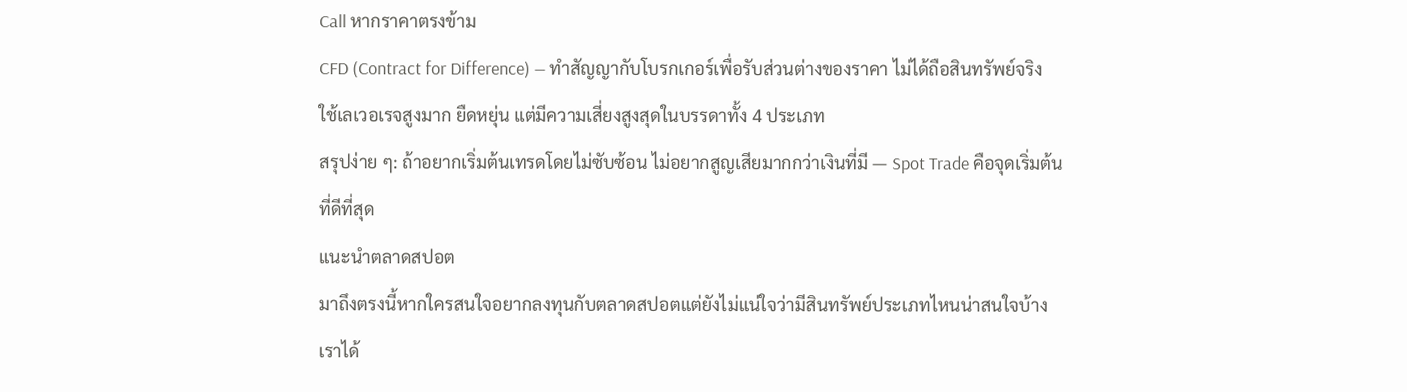Call หากราคาตรงข้าม
CFD (Contract for Difference) — ทำสัญญากับโบรกเกอร์เพื่อรับส่วนต่างของราคา ไม่ได้ถือสินทรัพย์จริง ใช้เลเวอเรจสูงมาก ยืดหยุ่น แต่มีความเสี่ยงสูงสุดในบรรดาทั้ง 4 ประเภท
สรุปง่าย ๆ: ถ้าอยากเริ่มต้นเทรดโดยไม่ซับซ้อน ไม่อยากสูญเสียมากกว่าเงินที่มี — Spot Trade คือจุดเริ่มต้นที่ดีที่สุด
แนะนำตลาดสปอต
มาถึงตรงนี้หากใครสนใจอยากลงทุนกับตลาดสปอตแต่ยังไม่แน่ใจว่ามีสินทรัพย์ประเภทไหนน่าสนใจบ้าง เราได้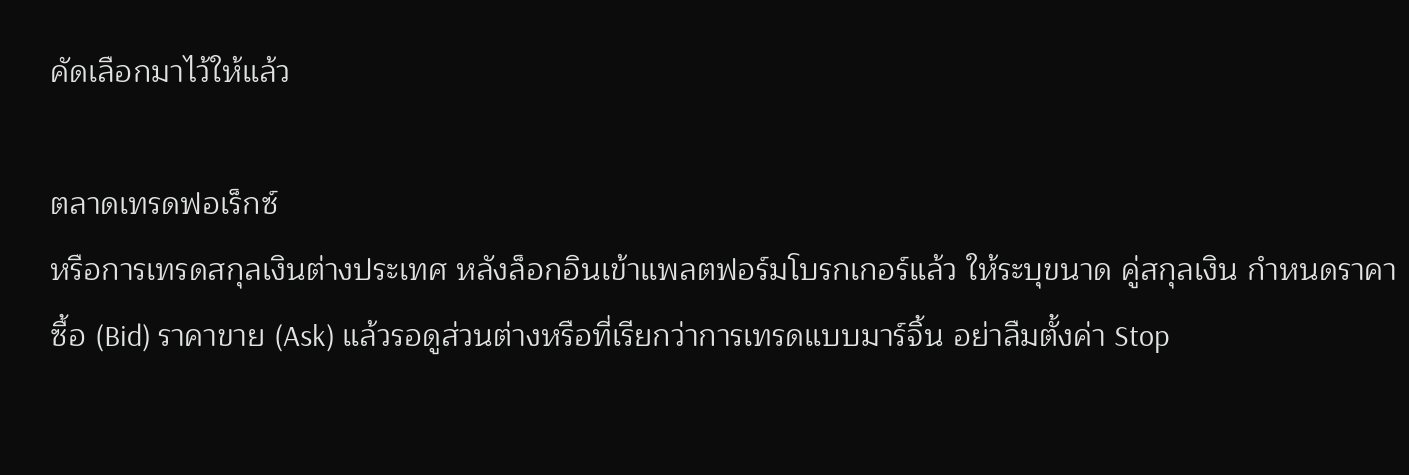คัดเลือกมาไว้ให้แล้ว

ตลาดเทรดฟอเร็กซ์
หรือการเทรดสกุลเงินต่างประเทศ หลังล็อกอินเข้าแพลตฟอร์มโบรกเกอร์แล้ว ให้ระบุขนาด คู่สกุลเงิน กำหนดราคาซื้อ (Bid) ราคาขาย (Ask) แล้วรอดูส่วนต่างหรือที่เรียกว่าการเทรดแบบมาร์จิ้น อย่าลืมตั้งค่า Stop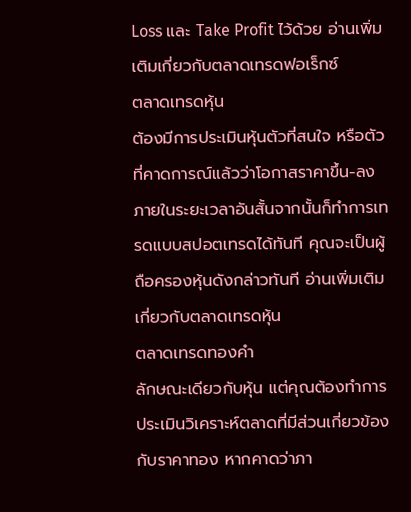Loss และ Take Profit ไว้ด้วย อ่านเพิ่มเติมเกี่ยวกับตลาดเทรดฟอเร็กซ์
ตลาดเทรดหุ้น
ต้องมีการประเมินหุ้นตัวที่สนใจ หรือตัวที่คาดการณ์แล้วว่าโอกาสราคาขึ้น-ลง ภายในระยะเวลาอันสั้นจากนั้นก็ทำการเทรดแบบสปอตเทรดได้ทันที คุณจะเป็นผู้ถือครองหุ้นดังกล่าวทันที อ่านเพิ่มเติมเกี่ยวกับตลาดเทรดหุ้น
ตลาดเทรดทองคำ
ลักษณะเดียวกับหุ้น แต่คุณต้องทำการประเมินวิเคราะห์ตลาดที่มีส่วนเกี่ยวข้องกับราคาทอง หากคาดว่าภา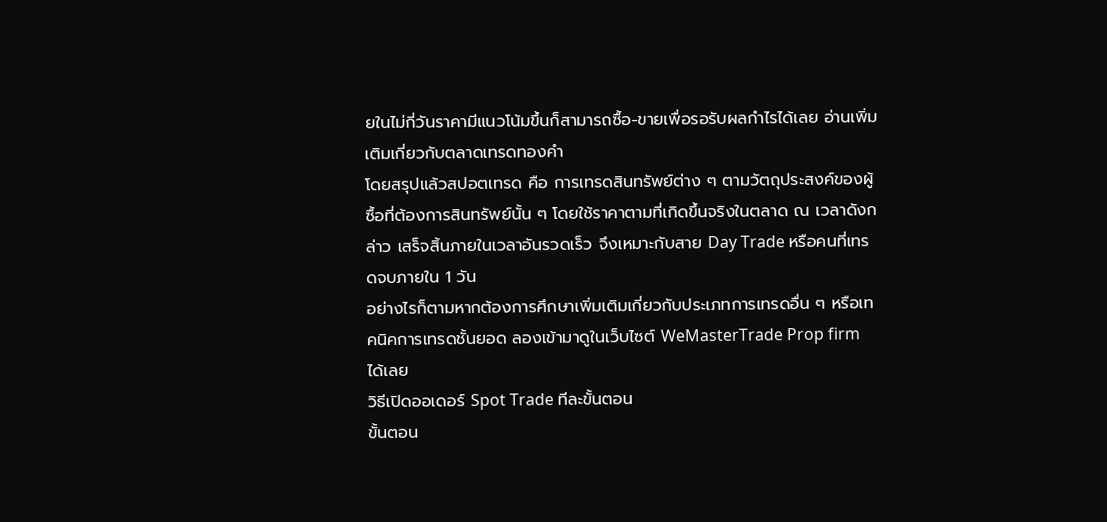ยในไม่กี่วันราคามีแนวโน้มขึ้นก็สามารถซื้อ-ขายเพื่อรอรับผลกำไรได้เลย อ่านเพิ่มเติมเกี่ยวกับตลาดเทรดทองคำ
โดยสรุปแล้วสปอตเทรด คือ การเทรดสินทรัพย์ต่าง ๆ ตามวัตถุประสงค์ของผู้ซื้อที่ต้องการสินทรัพย์นั้น ๆ โดยใช้ราคาตามที่เกิดขึ้นจริงในตลาด ณ เวลาดังกล่าว เสร็จสิ้นภายในเวลาอันรวดเร็ว จึงเหมาะกับสาย Day Trade หรือคนที่เทรดจบภายใน 1 วัน
อย่างไรก็ตามหากต้องการศึกษาเพิ่มเติมเกี่ยวกับประเภทการเทรดอื่น ๆ หรือเทคนิคการเทรดชั้นยอด ลองเข้ามาดูในเว็บไซต์ WeMasterTrade Prop firm ได้เลย
วิธีเปิดออเดอร์ Spot Trade ทีละขั้นตอน
ขั้นตอน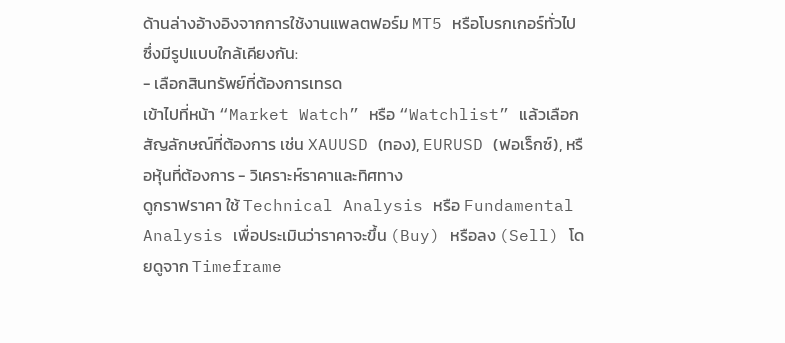ด้านล่างอ้างอิงจากการใช้งานแพลตฟอร์ม MT5 หรือโบรกเกอร์ทั่วไป ซึ่งมีรูปแบบใกล้เคียงกัน:
- เลือกสินทรัพย์ที่ต้องการเทรด
เข้าไปที่หน้า “Market Watch” หรือ “Watchlist” แล้วเลือกสัญลักษณ์ที่ต้องการ เช่น XAUUSD (ทอง), EURUSD (ฟอเร็กซ์), หรือหุ้นที่ต้องการ - วิเคราะห์ราคาและทิศทาง
ดูกราฟราคา ใช้ Technical Analysis หรือ Fundamental Analysis เพื่อประเมินว่าราคาจะขึ้น (Buy) หรือลง (Sell) โดยดูจาก Timeframe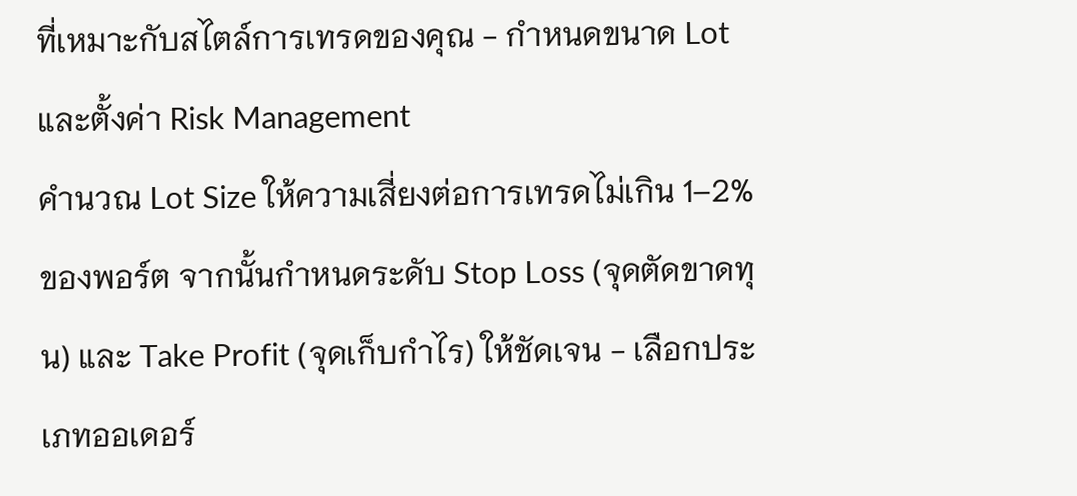ที่เหมาะกับสไตล์การเทรดของคุณ - กำหนดขนาด Lot และตั้งค่า Risk Management
คำนวณ Lot Size ให้ความเสี่ยงต่อการเทรดไม่เกิน 1–2% ของพอร์ต จากนั้นกำหนดระดับ Stop Loss (จุดตัดขาดทุน) และ Take Profit (จุดเก็บกำไร) ให้ชัดเจน - เลือกประเภทออเดอร์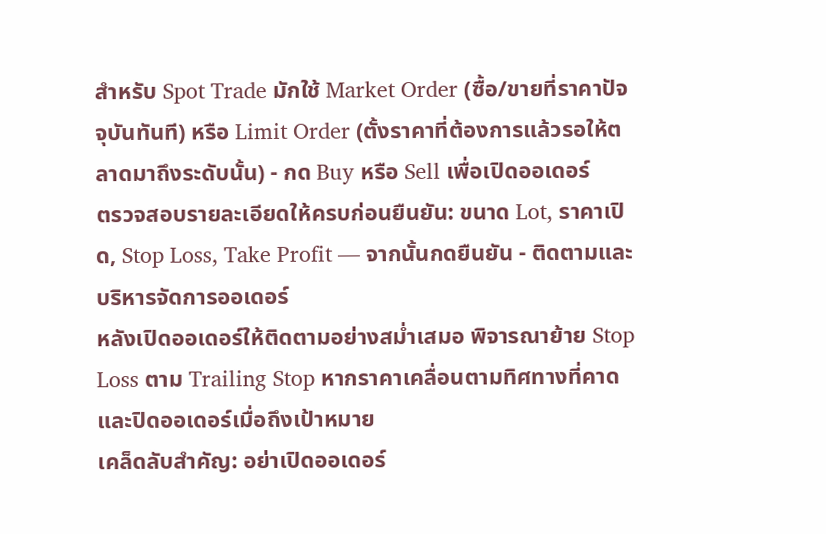สำหรับ Spot Trade มักใช้ Market Order (ซื้อ/ขายที่ราคาปัจจุบันทันที) หรือ Limit Order (ตั้งราคาที่ต้องการแล้วรอให้ตลาดมาถึงระดับนั้น) - กด Buy หรือ Sell เพื่อเปิดออเดอร์
ตรวจสอบรายละเอียดให้ครบก่อนยืนยัน: ขนาด Lot, ราคาเปิด, Stop Loss, Take Profit — จากนั้นกดยืนยัน - ติดตามและบริหารจัดการออเดอร์
หลังเปิดออเดอร์ให้ติดตามอย่างสม่ำเสมอ พิจารณาย้าย Stop Loss ตาม Trailing Stop หากราคาเคลื่อนตามทิศทางที่คาด และปิดออเดอร์เมื่อถึงเป้าหมาย
เคล็ดลับสำคัญ: อย่าเปิดออเดอร์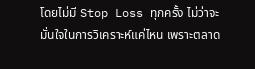โดยไม่มี Stop Loss ทุกครั้ง ไม่ว่าจะมั่นใจในการวิเคราะห์แค่ไหน เพราะตลาด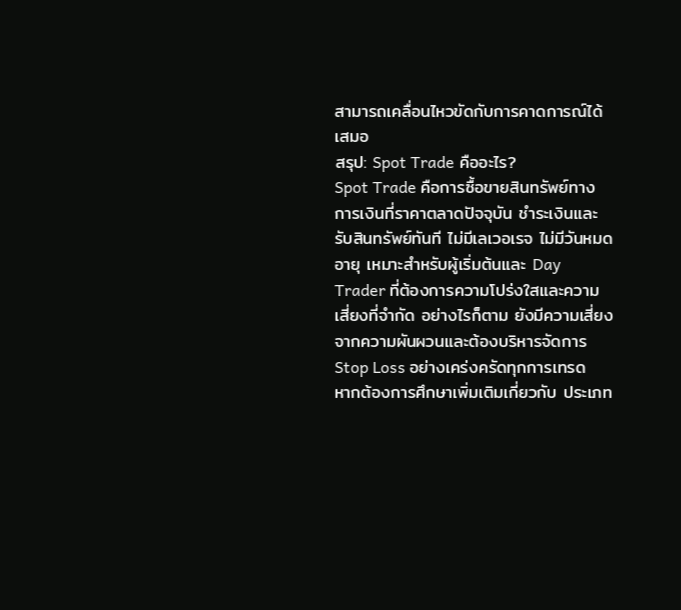สามารถเคลื่อนไหวขัดกับการคาดการณ์ได้เสมอ
สรุป: Spot Trade คืออะไร?
Spot Trade คือการซื้อขายสินทรัพย์ทางการเงินที่ราคาตลาดปัจจุบัน ชำระเงินและรับสินทรัพย์ทันที ไม่มีเลเวอเรจ ไม่มีวันหมดอายุ เหมาะสำหรับผู้เริ่มต้นและ Day Trader ที่ต้องการความโปร่งใสและความเสี่ยงที่จำกัด อย่างไรก็ตาม ยังมีความเสี่ยงจากความผันผวนและต้องบริหารจัดการ Stop Loss อย่างเคร่งครัดทุกการเทรด
หากต้องการศึกษาเพิ่มเติมเกี่ยวกับ ประเภท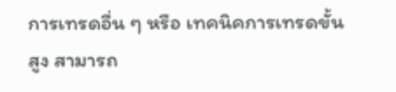การเทรดอื่น ๆ หรือ เทคนิคการเทรดขั้นสูง สามารถ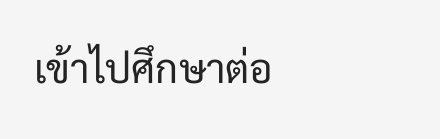เข้าไปศึกษาต่อ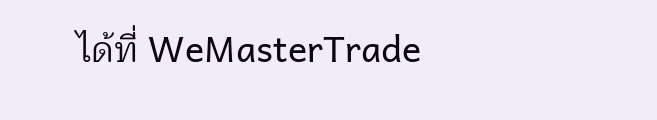ได้ที่ WeMasterTrade